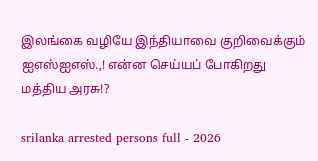இலங்கை வழியே இந்தியாவை குறிவைக்கும் ஐஎஸ்ஐஎஸ்.,! என்ன செய்யப் போகிறது மத்திய அரசு!?

srilanka arrested persons full - 2026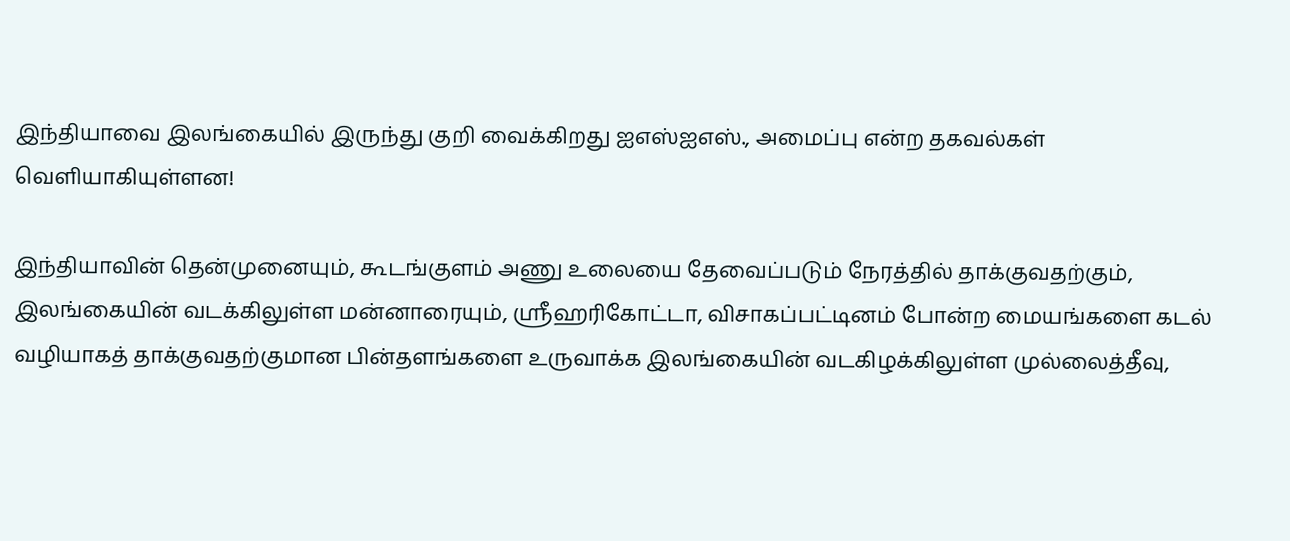இந்தியாவை இலங்கையில் இருந்து குறி வைக்கிறது ஐஎஸ்ஐஎஸ்., அமைப்பு என்ற தகவல்கள் வெளியாகியுள்ளன!

இந்தியாவின் தென்முனையும், கூடங்குளம் அணு உலையை தேவைப்படும் நேரத்தில் தாக்குவதற்கும், இலங்கையின் வடக்கிலுள்ள மன்னாரையும், ஸ்ரீஹரிகோட்டா, விசாகப்பட்டினம் போன்ற மையங்களை கடல் வழியாகத் தாக்குவதற்குமான பின்தளங்களை உருவாக்க இலங்கையின் வடகிழக்கிலுள்ள முல்லைத்தீவு,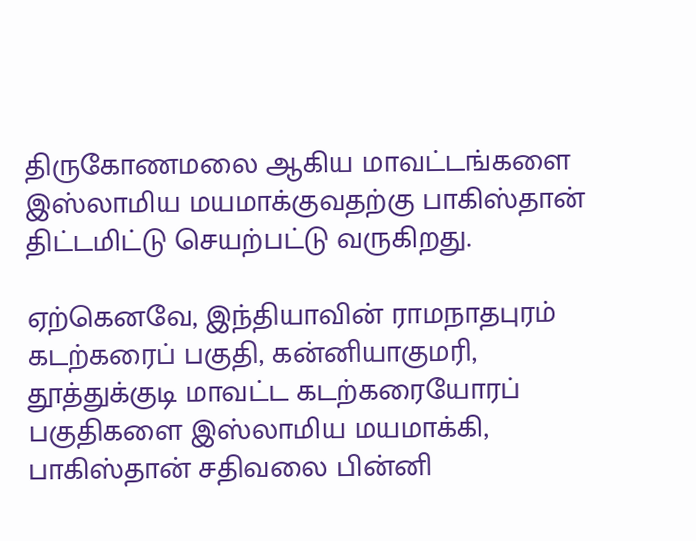திருகோணமலை ஆகிய மாவட்டங்களை இஸ்லாமிய மயமாக்குவதற்கு பாகிஸ்தான் திட்டமிட்டு செயற்பட்டு வருகிறது.

ஏற்கெனவே, இந்தியாவின் ராமநாதபுரம் கடற்கரைப் பகுதி, கன்னியாகுமரி, தூத்துக்குடி மாவட்ட கடற்கரையோரப் பகுதிகளை இஸ்லாமிய மயமாக்கி, பாகிஸ்தான் சதிவலை பின்னி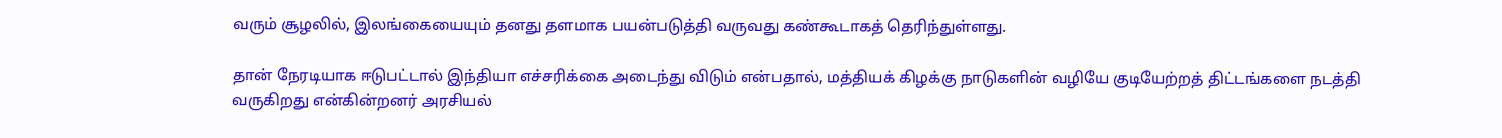வரும் சூழலில், இலங்கையையும் தனது தளமாக பயன்படுத்தி வருவது கண்கூடாகத் தெரிந்துள்ளது.

தான் நேரடியாக ஈடுபட்டால் இந்தியா எச்சரிக்கை அடைந்து விடும் என்பதால், மத்தியக் கிழக்கு நாடுகளின் வழியே குடியேற்றத் திட்டங்களை நடத்தி வருகிறது என்கின்றனர் அரசியல்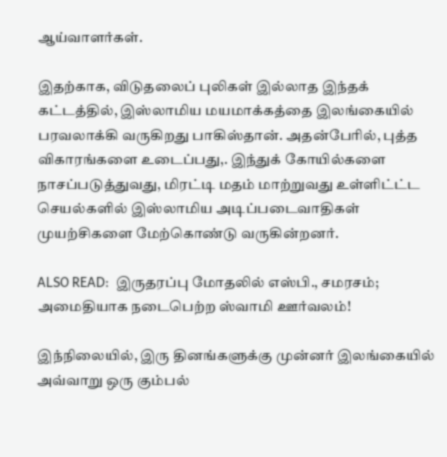ஆய்வாளர்கள்.

இதற்காக, விடுதலைப் புலிகள் இல்லாத இந்தக் கட்டத்தில், இஸ்லாமிய மயமாக்கத்தை இலங்கையில் பரவலாக்கி வருகிறது பாகிஸ்தான். அதன்பேரில், புத்த விகாரங்களை உடைப்பது,. இந்துக் கோயில்களை நாசப்படுத்துவது, மிரட்டி மதம் மாற்றுவது உள்ளிட்ட்ட செயல்களில் இஸ்லாமிய அடிப்படைவாதிகள் முயற்சிகளை மேற்கொண்டு வருகின்றனர்.

ALSO READ:  இருதரப்பு மோதலில் எஸ்பி., சமரசம்; அமைதியாக நடைபெற்ற ஸ்வாமி ஊர்வலம்!

இந்நிலையில், இரு தினங்களுக்கு முன்னர் இலங்கையில் அவ்வாறு ஒரு கும்பல்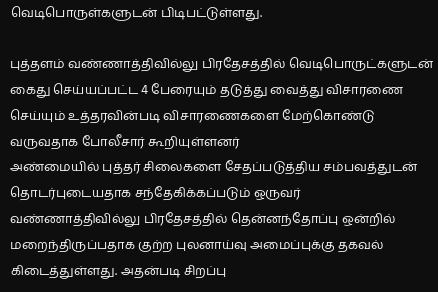வெடிபொருள்களுடன் பிடிபட்டுள்ளது.

புத்தளம் வண்ணாத்திவில்லு பிரதேசத்தில் வெடிபொருட்களுடன் கைது செய்யப்பட்ட 4 பேரையும் தடுத்து வைத்து விசாரணை செய்யும் உத்தரவின்படி விசாரணைகளை மேற்கொண்டு வருவதாக போலீசார் கூறியுள்ளனர்
அண்மையில் புத்தர் சிலைகளை சேதப்படுத்திய சம்பவத்துடன் தொடர்புடையதாக சந்தேகிக்கப்படும் ஒருவர் வண்ணாத்திவில்லு பிரதேசத்தில் தென்னந்தோப்பு ஒன்றில் மறைந்திருப்பதாக குற்ற புலனாய்வு அமைப்புக்கு தகவல் கிடைத்துள்ளது. அதன்படி சிறப்பு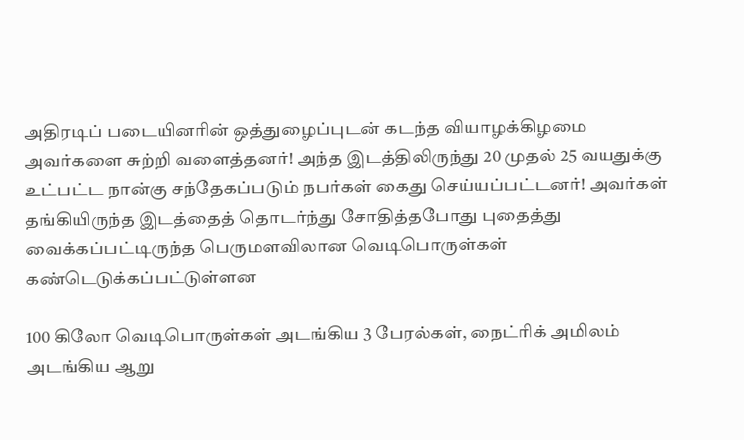அதிரடிப் படையினரின் ஒத்துழைப்புடன் கடந்த வியாழக்கிழமை அவர்களை சுற்றி வளைத்தனர்! அந்த இடத்திலிருந்து 20 முதல் 25 வயதுக்கு உட்பட்ட நான்கு சந்தேகப்படும் நபர்கள் கைது செய்யப்பட்டனர்! அவர்கள் தங்கியிருந்த இடத்தைத் தொடர்ந்து சோதித்தபோது புதைத்து வைக்கப்பட்டிருந்த பெருமளவிலான வெடிபொருள்கள் கண்டெடுக்கப்பட்டுள்ளன

100 கிலோ வெடிபொருள்கள் அடங்கிய 3 பேரல்கள், நைட்ரிக் அமிலம் அடங்கிய ஆறு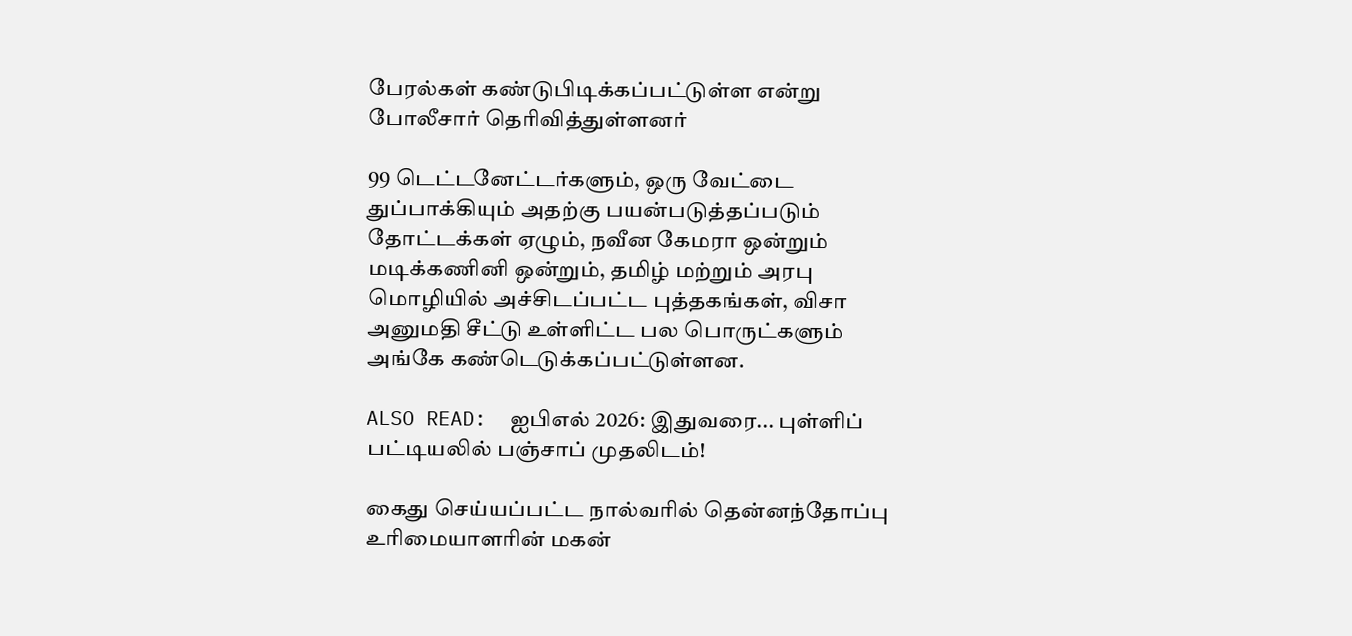பேரல்கள் கண்டுபிடிக்கப்பட்டுள்ள என்று போலீசார் தெரிவித்துள்ளனர்

99 டெட்டனேட்டர்களும், ஒரு வேட்டை துப்பாக்கியும் அதற்கு பயன்படுத்தப்படும் தோட்டக்கள் ஏழும், நவீன கேமரா ஒன்றும் மடிக்கணினி ஒன்றும், தமிழ் மற்றும் அரபு மொழியில் அச்சிடப்பட்ட புத்தகங்கள், விசா அனுமதி சீட்டு உள்ளிட்ட பல பொருட்களும் அங்கே கண்டெடுக்கப்பட்டுள்ளன.

ALSO READ:  ஐபிஎல் 2026: இதுவரை... புள்ளிப் பட்டியலில் பஞ்சாப் முதலிடம்!

கைது செய்யப்பட்ட நால்வரில் தென்னந்தோப்பு உரிமையாளரின் மகன்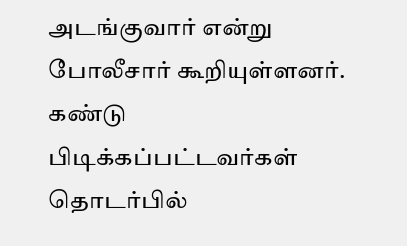அடங்குவார் என்று போலீசார் கூறியுள்ளனர். கண்டு பிடிக்கப்பட்டவர்கள் தொடர்பில்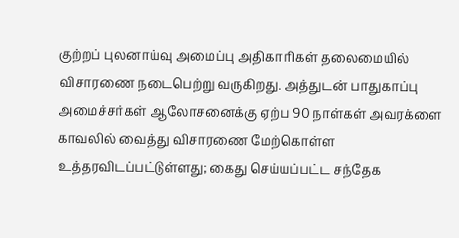குற்றப் புலனாய்வு அமைப்பு அதிகாரிகள் தலைமையில் விசாரணை நடைபெற்று வருகிறது. அத்துடன் பாதுகாப்பு அமைச்சர்கள் ஆலோசனைக்கு ஏற்ப 90 நாள்கள் அவரக்ளை காவலில் வைத்து விசாரணை மேற்கொள்ள உத்தரவிடப்பட்டுள்ளது; கைது செய்யப்பட்ட சந்தேக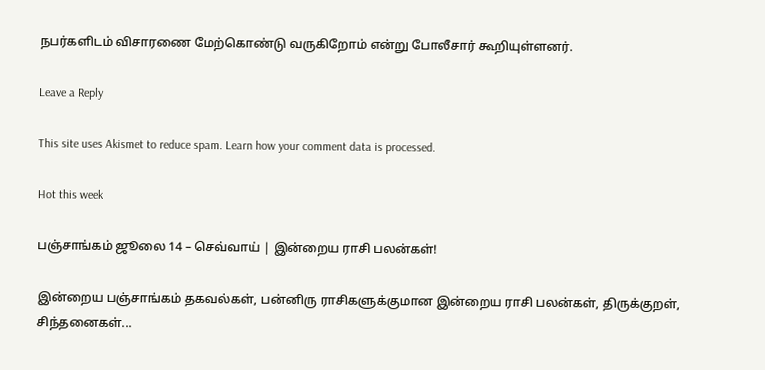நபர்களிடம் விசாரணை மேற்கொண்டு வருகிறோம் என்று போலீசார் கூறியுள்ளனர்.

Leave a Reply

This site uses Akismet to reduce spam. Learn how your comment data is processed.

Hot this week

பஞ்சாங்கம் ஜூலை 14 – செவ்வாய் | இன்றைய ராசி பலன்கள்!

இன்றைய பஞ்சாங்கம் தகவல்கள், பன்னிரு ராசிகளுக்குமான இன்றைய ராசி பலன்கள், திருக்குறள், சிந்தனைகள்...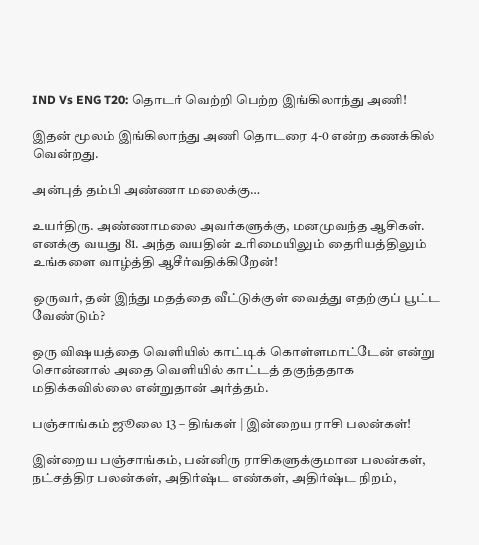IND Vs ENG T20: தொடர் வெற்றி பெற்ற இங்கிலாந்து அணி!

இதன் மூலம் இங்கிலாந்து அணி தொடரை 4-0 என்ற கணக்கில் வென்றது.

அன்புத் தம்பி அண்ணா மலைக்கு…

உயர்திரு. அண்ணாமலை அவர்களுக்கு, மனமுவந்த ஆசிகள். எனக்கு வயது 81. அந்த வயதின் உரிமையிலும் தைரியத்திலும் உங்களை வாழ்த்தி ஆசீர்வதிக்கிறேன்!

ஒருவர், தன் இந்து மதத்தை வீட்டுக்குள் வைத்து எதற்குப் பூட்ட வேண்டும்?

ஒரு விஷயத்தை வெளியில் காட்டிக் கொள்ளமாட்டேன் என்று சொன்னால் அதை வெளியில் காட்டத் தகுந்ததாக மதிக்கவில்லை என்றுதான் அர்த்தம்.

பஞ்சாங்கம் ஜூலை 13 – திங்கள் | இன்றைய ராசி பலன்கள்!

இன்றைய பஞ்சாங்கம், பன்னிரு ராசிகளுக்குமான பலன்கள், நட்சத்திர பலன்கள், அதிர்ஷ்ட எண்கள், அதிர்ஷ்ட நிறம்,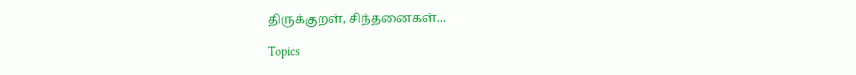திருக்குறள், சிந்தனைகள்...

Topics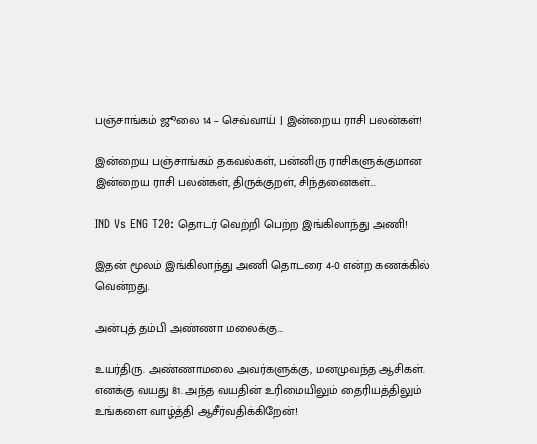பஞ்சாங்கம் ஜூலை 14 – செவ்வாய் | இன்றைய ராசி பலன்கள்!

இன்றைய பஞ்சாங்கம் தகவல்கள், பன்னிரு ராசிகளுக்குமான இன்றைய ராசி பலன்கள், திருக்குறள், சிந்தனைகள்...

IND Vs ENG T20: தொடர் வெற்றி பெற்ற இங்கிலாந்து அணி!

இதன் மூலம் இங்கிலாந்து அணி தொடரை 4-0 என்ற கணக்கில் வென்றது.

அன்புத் தம்பி அண்ணா மலைக்கு…

உயர்திரு. அண்ணாமலை அவர்களுக்கு, மனமுவந்த ஆசிகள். எனக்கு வயது 81. அந்த வயதின் உரிமையிலும் தைரியத்திலும் உங்களை வாழ்த்தி ஆசீர்வதிக்கிறேன்!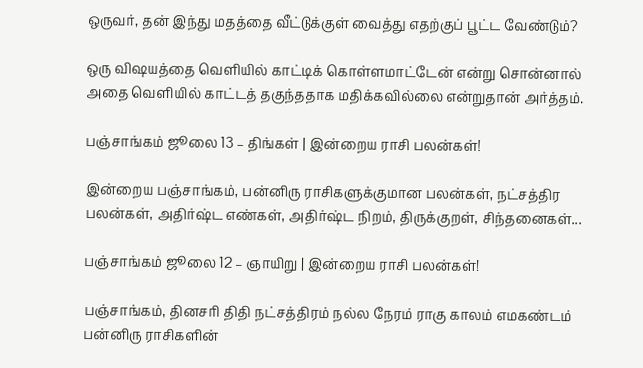ஒருவர், தன் இந்து மதத்தை வீட்டுக்குள் வைத்து எதற்குப் பூட்ட வேண்டும்?

ஒரு விஷயத்தை வெளியில் காட்டிக் கொள்ளமாட்டேன் என்று சொன்னால் அதை வெளியில் காட்டத் தகுந்ததாக மதிக்கவில்லை என்றுதான் அர்த்தம்.

பஞ்சாங்கம் ஜூலை 13 – திங்கள் | இன்றைய ராசி பலன்கள்!

இன்றைய பஞ்சாங்கம், பன்னிரு ராசிகளுக்குமான பலன்கள், நட்சத்திர பலன்கள், அதிர்ஷ்ட எண்கள், அதிர்ஷ்ட நிறம், திருக்குறள், சிந்தனைகள்...

பஞ்சாங்கம் ஜூலை 12 – ஞாயிறு | இன்றைய ராசி பலன்கள்!

பஞ்சாங்கம், தினசரி திதி நட்சத்திரம் நல்ல நேரம் ராகு காலம் எமகண்டம் பன்னிரு ராசிகளின்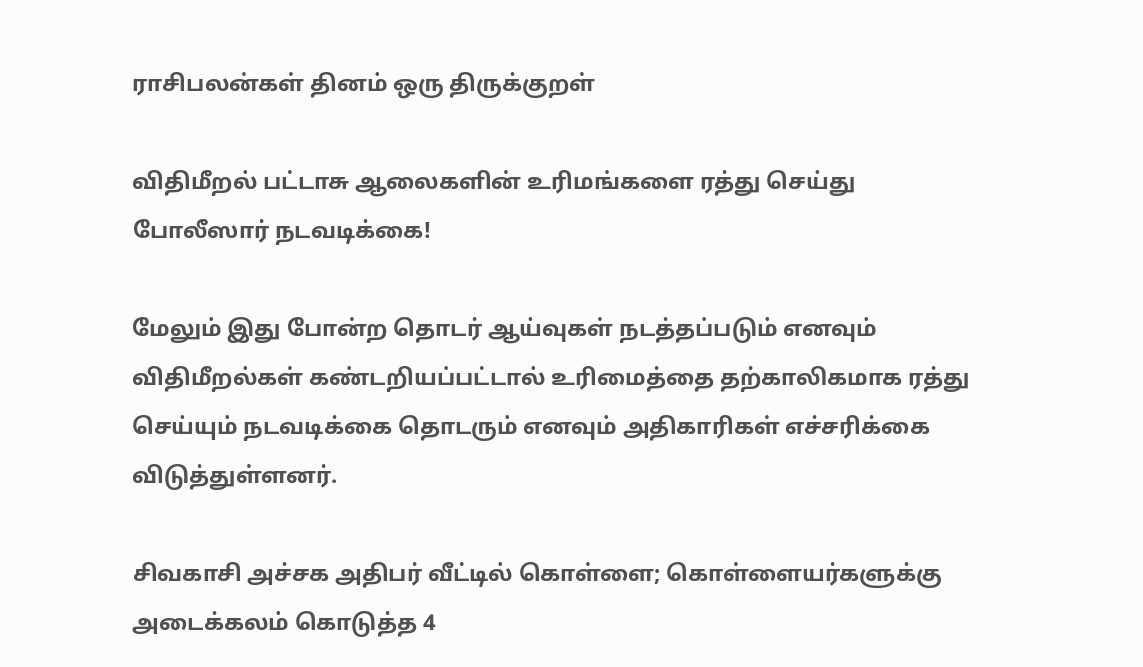ராசிபலன்கள் தினம் ஒரு திருக்குறள்

விதிமீறல் பட்டாசு ஆலைகளின் உரிமங்களை ரத்து செய்து போலீஸார் நடவடிக்கை!

மேலும் இது போன்ற தொடர் ஆய்வுகள் நடத்தப்படும் எனவும் விதிமீறல்கள் கண்டறியப்பட்டால் உரிமைத்தை தற்காலிகமாக ரத்து செய்யும் நடவடிக்கை தொடரும் எனவும் அதிகாரிகள் எச்சரிக்கை விடுத்துள்ளனர்.

சிவகாசி அச்சக அதிபர் வீட்டில் கொள்ளை; கொள்ளையர்களுக்கு அடைக்கலம் கொடுத்த 4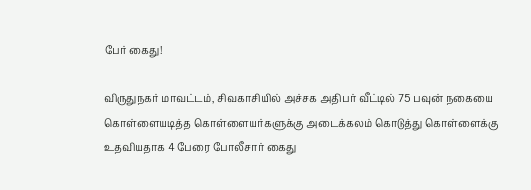பேர் கைது!

விருதுநகர் மாவட்டம், சிவகாசியில் அச்சக அதிபர் வீட்டில் 75 பவுன் நகையை கொள்ளையடித்த கொள்ளையர்களுக்கு அடைக்கலம் கொடுத்து கொள்ளைக்கு உதவியதாக 4 பேரை போலீசார் கைது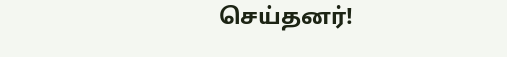செய்தனர்!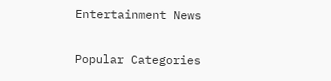Entertainment News

Popular Categories